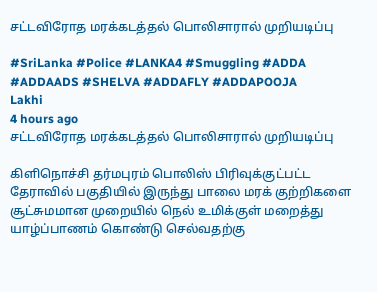சட்டவிரோத மரக்கடத்தல் பொலிசாரால் முறியடிப்பு

#SriLanka #Police #LANKA4 #Smuggling #ADDA #ADDAADS #SHELVA #ADDAFLY #ADDAPOOJA
Lakhi
4 hours ago
சட்டவிரோத மரக்கடத்தல் பொலிசாரால் முறியடிப்பு

கிளிநொச்சி தர்மபுரம் பொலிஸ் பிரிவுக்குட்பட்ட தேராவில் பகுதியில் இருந்து பாலை மரக் குற்றிகளை சூட்சுமமான முறையில் நெல் உமிக்குள் மறைத்து யாழ்ப்பாணம் கொண்டு செல்வதற்கு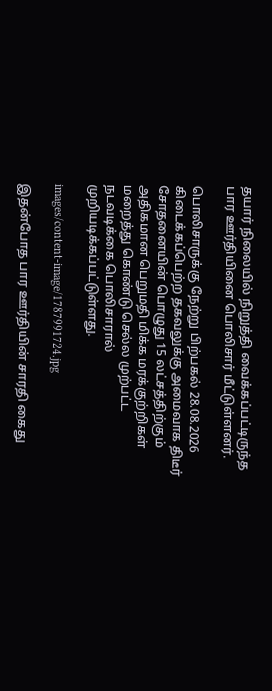தயார் நிலையில் நிறுத்தி வைக்கப்பட்டிருந்த பார ஊர்தியினை பொலிசார் மீட்டுள்ளனர்.

பொலிசாருக்கு நேற்று பிற்பகல் 28.08.2026 கிடைக்கப்பெற்ற தகவலுக்கு அமைவாக திடீர் சோதனையின் பொழுது 15 லட்சத்திற்கும் அதிகமான பெறுமதி மிக்க மரக்குற்றிகள் மறைத்து கொண்டு செல்ல முற்பட்ட நடவடிக்கை பொலிசாரால் முறியடிக்கப்பட்டுள்ளது.

images/content-image/1787991724.jpg

இதன்போத பார ஊர்தியின் சாரதி கைது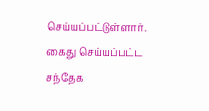செய்யப்பட்டுள்ளார். கைது செய்யப்பட்ட சந்தேக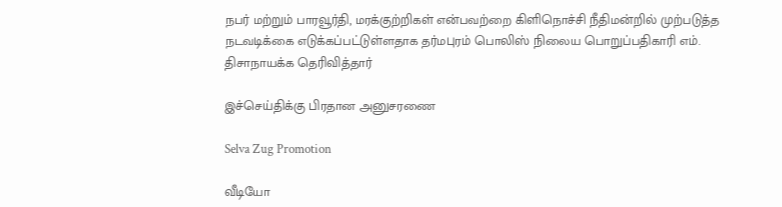நபர் மற்றும் பாரவூர்தி, மரக்குற்றிகள் என்பவற்றை கிளிநொச்சி நீதிமன்றில் முற்படுத்த நடவடிக்கை எடுக்கப்பட்டுள்ளதாக தர்மபுரம் பொலிஸ் நிலைய பொறுப்பதிகாரி எம். திசாநாயக்க தெரிவித்தார்

இச்செய்திக்கு பிரதான அனுசரணை

Selva Zug Promotion

வீடியோ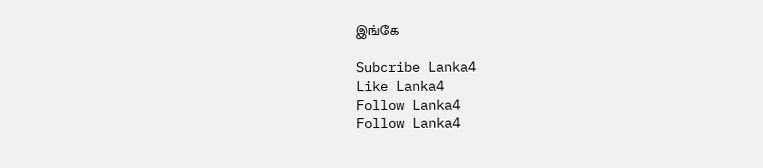இங்கே

Subcribe Lanka4
Like Lanka4
Follow Lanka4
Follow Lanka4